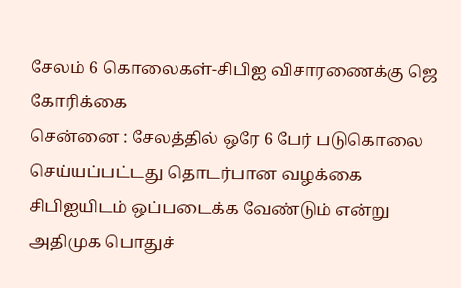சேலம் 6 கொலைகள்-சிபிஐ விசாரணைக்கு ஜெ கோரிக்கை
சென்னை : சேலத்தில் ஒரே 6 பேர் படுகொலை செய்யப்பட்டது தொடர்பான வழக்கை சிபிஐயிடம் ஒப்படைக்க வேண்டும் என்று அதிமுக பொதுச்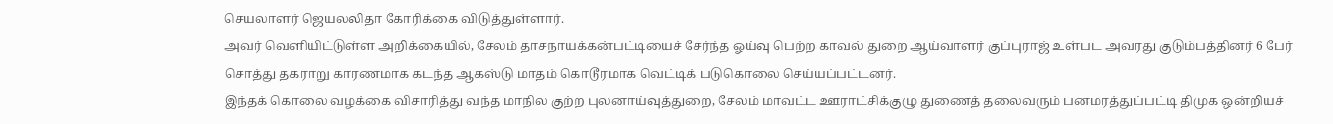செயலாளர் ஜெயலலிதா கோரிக்கை விடுத்துள்ளார்.
அவர் வெளியிட்டுள்ள அறிக்கையில், சேலம் தாசநாயக்கன்பட்டியைச் சேர்ந்த ஓய்வு பெற்ற காவல் துறை ஆய்வாளர் குப்புராஜ் உள்பட அவரது குடும்பத்தினர் 6 பேர் சொத்து தகராறு காரணமாக கடந்த ஆகஸ்டு மாதம் கொடூரமாக வெட்டிக் படுகொலை செய்யப்பட்டனர்.
இந்தக் கொலை வழக்கை விசாரித்து வந்த மாநில குற்ற புலனாய்வுத்துறை, சேலம் மாவட்ட ஊராட்சிக்குழு துணைத் தலைவரும் பனமரத்துப்பட்டி திமுக ஒன்றியச்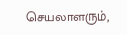செயலாளரும்,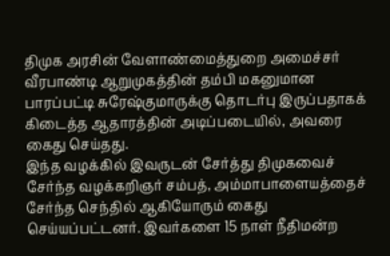திமுக அரசின் வேளாண்மைத்துறை அமைச்சர் வீரபாண்டி ஆறுமுகத்தின் தம்பி மகனுமான பாரப்பட்டி சுரேஷ்குமாருக்கு தொடர்பு இருப்பதாகக் கிடைத்த ஆதாரத்தின் அடிப்படையில், அவரை கைது செய்தது.
இந்த வழக்கில் இவருடன் சேர்த்து திமுகவைச் சேர்ந்த வழக்கறிஞர் சம்பத், அம்மாபாளையத்தைச் சேர்ந்த செந்தில் ஆகியோரும் கைது செய்யப்பட்டனர். இவர்களை 15 நாள் நீதிமன்ற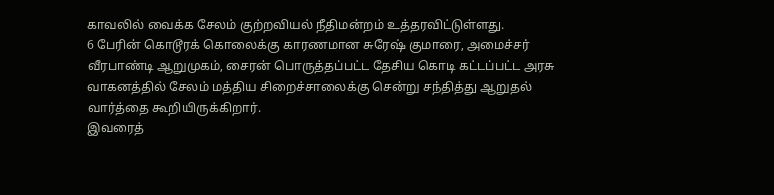காவலில் வைக்க சேலம் குற்றவியல் நீதிமன்றம் உத்தரவிட்டுள்ளது.
6 பேரின் கொடூரக் கொலைக்கு காரணமான சுரேஷ் குமாரை, அமைச்சர் வீரபாண்டி ஆறுமுகம், சைரன் பொருத்தப்பட்ட தேசிய கொடி கட்டப்பட்ட அரசு வாகனத்தில் சேலம் மத்திய சிறைச்சாலைக்கு சென்று சந்தித்து ஆறுதல் வார்த்தை கூறியிருக்கிறார்.
இவரைத்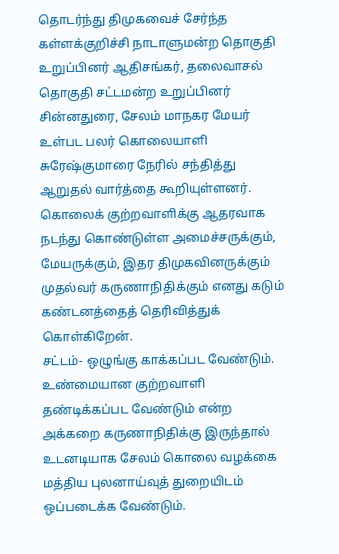தொடர்ந்து திமுகவைச் சேர்ந்த கள்ளக்குறிச்சி நாடாளுமன்ற தொகுதி உறுப்பினர் ஆதிசங்கர், தலைவாசல் தொகுதி சட்டமன்ற உறுப்பினர் சின்னதுரை, சேலம் மாநகர மேயர் உள்பட பலர் கொலையாளி சுரேஷ்குமாரை நேரில் சந்தித்து ஆறுதல் வார்த்தை கூறியுள்ளனர்.
கொலைக் குற்றவாளிக்கு ஆதரவாக நடந்து கொண்டுள்ள அமைச்சருக்கும், மேயருக்கும், இதர திமுகவினருக்கும் முதல்வர் கருணாநிதிக்கும் எனது கடும் கண்டனத்தைத் தெரிவித்துக் கொள்கிறேன்.
சட்டம்- ஒழுங்கு காக்கப்பட வேண்டும். உண்மையான குற்றவாளி தண்டிக்கப்பட வேண்டும் என்ற அக்கறை கருணாநிதிக்கு இருந்தால் உடனடியாக சேலம் கொலை வழக்கை மத்திய புலனாய்வுத் துறையிடம் ஒப்படைக்க வேண்டும்.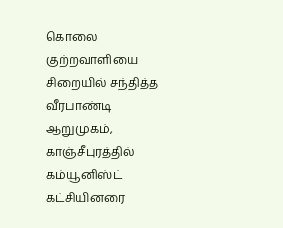கொலை குற்றவாளியை சிறையில் சந்தித்த வீரபாண்டி ஆறுமுகம், காஞ்சீபுரத்தில் கம்யூனிஸ்ட் கட்சியினரை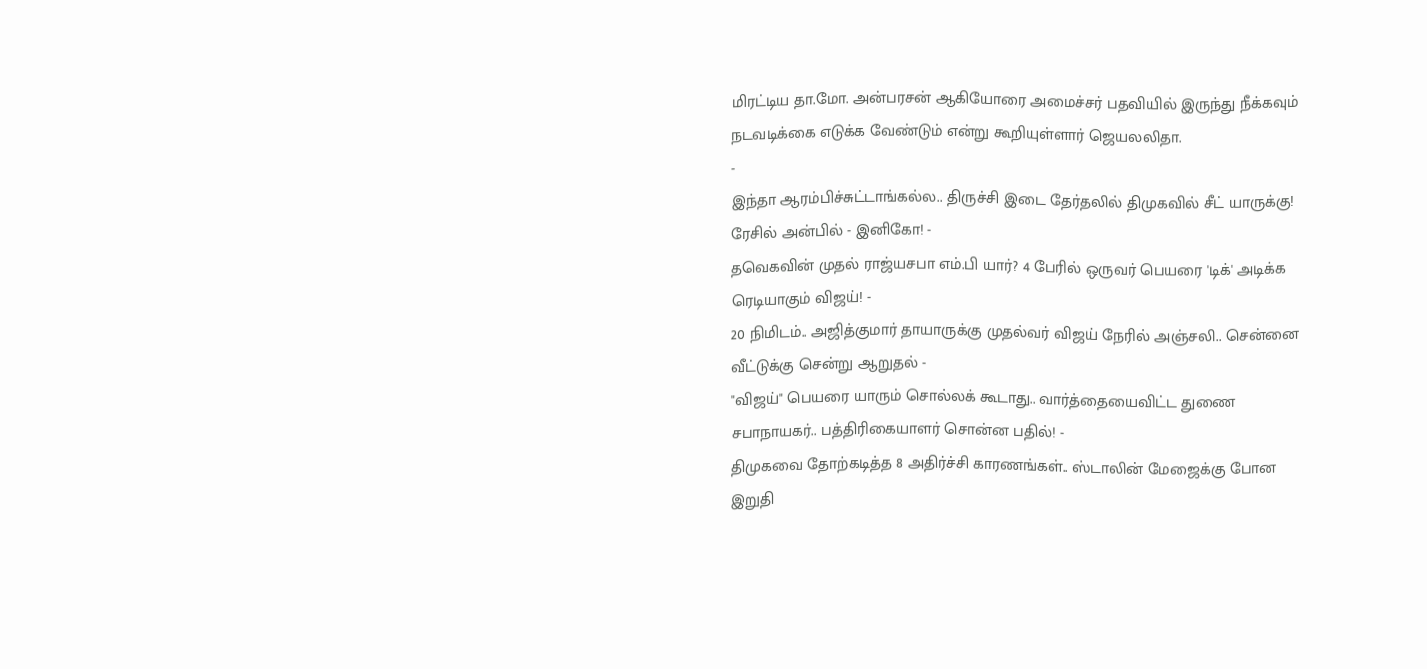மிரட்டிய தா.மோ. அன்பரசன் ஆகியோரை அமைச்சர் பதவியில் இருந்து நீக்கவும் நடவடிக்கை எடுக்க வேண்டும் என்று கூறியுள்ளார் ஜெயலலிதா.
-
இந்தா ஆரம்பிச்சுட்டாங்கல்ல.. திருச்சி இடை தேர்தலில் திமுகவில் சீட் யாருக்கு! ரேசில் அன்பில் - இனிகோ! -
தவெகவின் முதல் ராஜ்யசபா எம்.பி யார்? 4 பேரில் ஒருவர் பெயரை 'டிக்' அடிக்க ரெடியாகும் விஜய்! -
20 நிமிடம்.. அஜித்குமார் தாயாருக்கு முதல்வர் விஜய் நேரில் அஞ்சலி.. சென்னை வீட்டுக்கு சென்று ஆறுதல் -
"விஜய்" பெயரை யாரும் சொல்லக் கூடாது.. வார்த்தையைவிட்ட துணை சபாநாயகர்.. பத்திரிகையாளர் சொன்ன பதில்! -
திமுகவை தோற்கடித்த 8 அதிர்ச்சி காரணங்கள்.. ஸ்டாலின் மேஜைக்கு போன இறுதி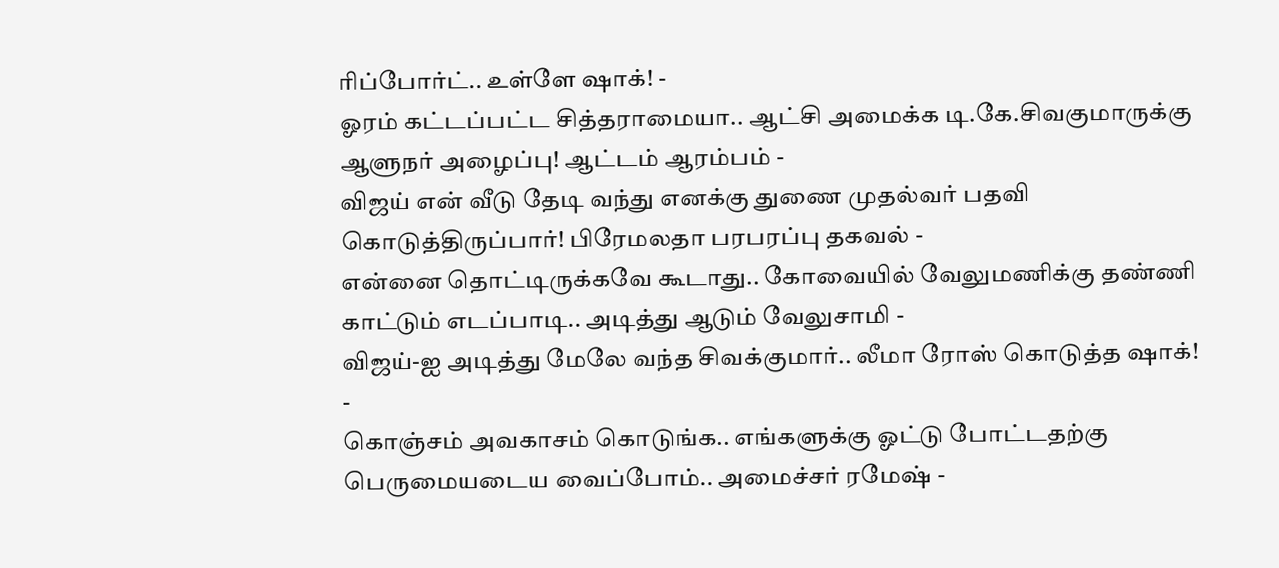ரிப்போர்ட்.. உள்ளே ஷாக்! -
ஓரம் கட்டப்பட்ட சித்தராமையா.. ஆட்சி அமைக்க டி.கே.சிவகுமாருக்கு ஆளுநர் அழைப்பு! ஆட்டம் ஆரம்பம் -
விஜய் என் வீடு தேடி வந்து எனக்கு துணை முதல்வர் பதவி கொடுத்திருப்பார்! பிரேமலதா பரபரப்பு தகவல் -
என்னை தொட்டிருக்கவே கூடாது.. கோவையில் வேலுமணிக்கு தண்ணி காட்டும் எடப்பாடி.. அடித்து ஆடும் வேலுசாமி -
விஜய்-ஐ அடித்து மேலே வந்த சிவக்குமார்.. லீமா ரோஸ் கொடுத்த ஷாக்! -
கொஞ்சம் அவகாசம் கொடுங்க.. எங்களுக்கு ஓட்டு போட்டதற்கு பெருமையடைய வைப்போம்.. அமைச்சர் ரமேஷ் -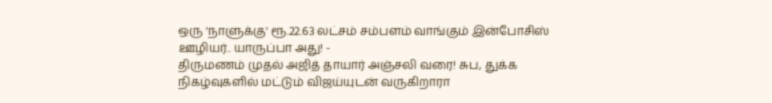ஒரு 'நாளுக்கு' ரூ.22.63 லட்சம் சம்பளம் வாங்கும் இன்போசிஸ் ஊழியர்.. யாருப்பா அது! -
திருமணம் முதல் அஜித் தாயார் அஞ்சலி வரை! சுப, துக்க நிகழ்வுகளில் மட்டும் விஜய்யுடன் வருகிறாரா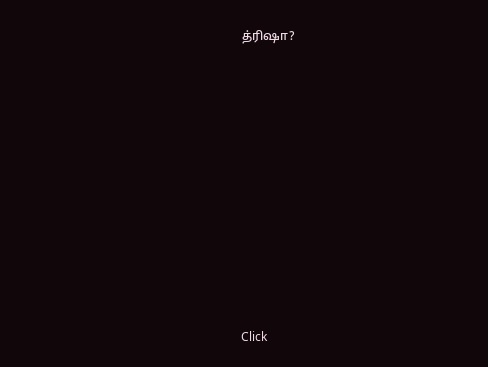த்ரிஷா?












Click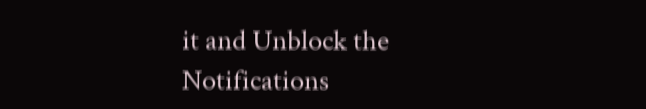it and Unblock the Notifications